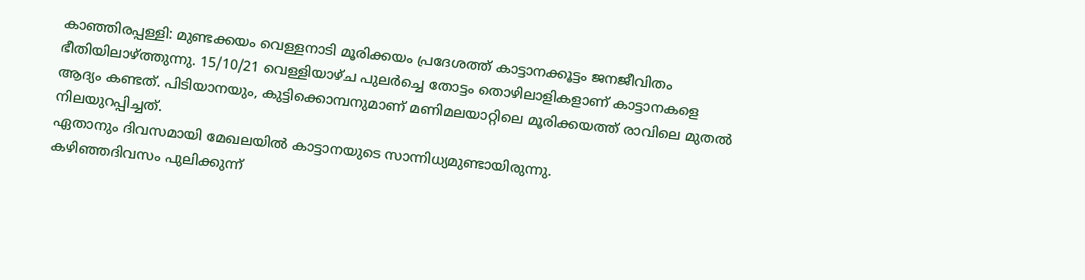കാഞ്ഞിരപ്പള്ളി: മുണ്ടക്കയം വെള്ളനാടി മൂരിക്കയം പ്രദേശത്ത് കാട്ടാനക്കൂട്ടം ജനജീവിതം ഭീതിയിലാഴ്ത്തുന്നു. 15/10/21 വെള്ളിയാഴ്ച പുലർച്ചെ തോട്ടം തൊഴിലാളികളാണ് കാട്ടാനകളെ ആദ്യം കണ്ടത്. പിടിയാനയും, കുട്ടിക്കൊമ്പനുമാണ് മണിമലയാറ്റിലെ മൂരിക്കയത്ത് രാവിലെ മുതൽ നിലയുറപ്പിച്ചത്.
ഏതാനും ദിവസമായി മേഖലയിൽ കാട്ടാനയുടെ സാന്നിധ്യമുണ്ടായിരുന്നു.
കഴിഞ്ഞദിവസം പുലിക്കുന്ന്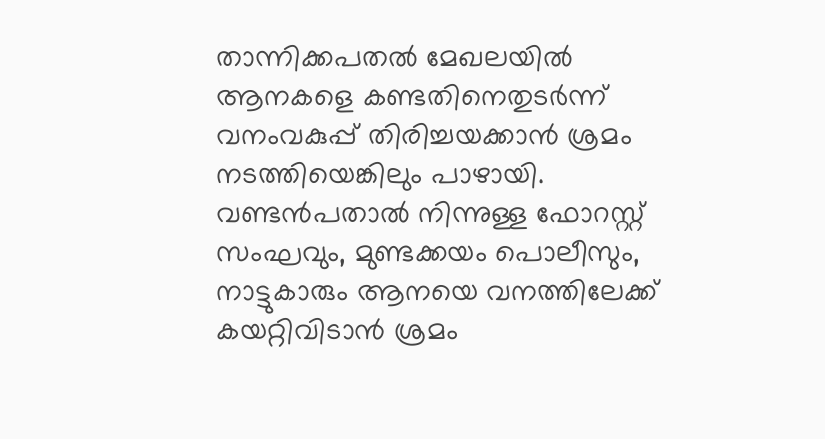താന്നിക്കപതൽ മേഖലയിൽ ആനകളെ കണ്ടതിനെതുടർന്ന് വനംവകുപ്പ് തിരിച്ചയക്കാൻ ശ്രമം നടത്തിയെങ്കിലും പാഴായി. വണ്ടൻപതാൽ നിന്നുള്ള ഫോറസ്റ്റ് സംഘവും, മുണ്ടക്കയം പൊലീസും, നാട്ടുകാരും ആനയെ വനത്തിലേക്ക് കയറ്റിവിടാൻ ശ്രമം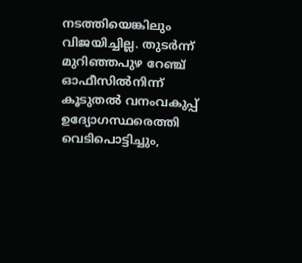നടത്തിയെങ്കിലും വിജയിച്ചില്ല. തുടർന്ന് മുറിഞ്ഞപുഴ റേഞ്ച് ഓഫീസിൽനിന്ന് കൂടുതൽ വനംവകുപ്പ് ഉദ്യോഗസ്ഥരെത്തി വെടിപൊട്ടിച്ചും,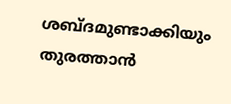ശബ്ദമുണ്ടാക്കിയും തുരത്താൻ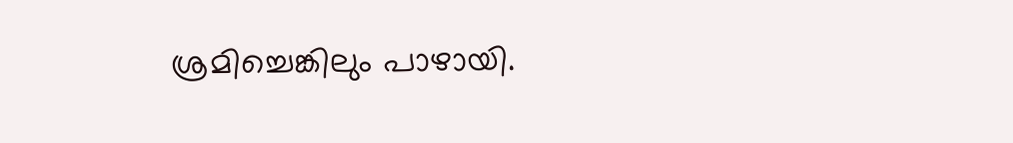ശ്രമിച്ചെങ്കിലും പാഴായി.